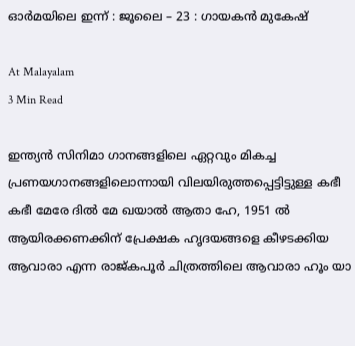ഓർമയിലെ ഇന്ന് : ജൂലൈ – 23 : ഗായകൻ മുകേഷ്

At Malayalam
3 Min Read

ഇന്ത്യൻ സിനിമാ ഗാനങ്ങളിലെ ഏറ്റവും മികച്ച പ്രണയഗാനങ്ങളിലൊന്നായി വിലയിരുത്തപ്പെട്ടിട്ടുള്ള കഭീ കഭീ മേരേ ദിൽ മേ ഖയാൽ ആതാ ഹേ, 1951 ൽ ആയിരക്കണക്കിന് പ്രേക്ഷക ഹൃദയങ്ങളെ കീഴടക്കിയ ആവാരാ എന്ന രാജ്കപൂര്‍ ചിത്രത്തിലെ ആവാരാ ഹൂം യാ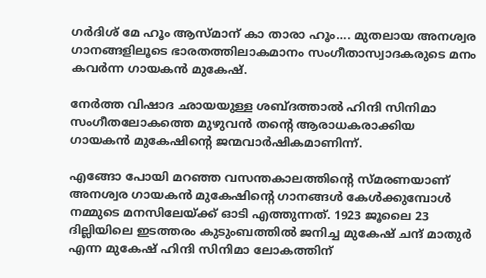ഗർദിശ് മേ ഹൂം ആസ്‌മാന്‌ കാ താരാ ഹൂം…. മുതലായ അനശ്വര ഗാനങ്ങളിലൂടെ ഭാരതത്തിലാകമാനം സംഗീതാസ്വാദകരുടെ മനം കവർന്ന ഗായകൻ മുകേഷ്.

നേർത്ത വിഷാദ ഛായയുള്ള ശബ്ദത്താൽ ഹിന്ദി സിനിമാ സംഗീതലോകത്തെ മുഴുവൻ തന്റെ ആരാധകരാക്കിയ ഗായകൻ മുകേഷിൻ്റെ ജന്മവാർഷികമാണിന്ന്.

എങ്ങോ പോയി മറഞ്ഞ വസന്തകാലത്തിന്റെ സ്മരണയാണ് അനശ്വര ഗായകൻ മുകേഷിന്റെ ഗാനങ്ങൾ കേൾക്കുമ്പോൾ നമ്മുടെ മനസിലേയ്ക്ക് ഓടി എത്തുന്നത്. 1923 ജൂലൈ 23 ദില്ലിയിലെ ഇടത്തരം കുടുംബത്തിൽ ജനിച്ച മുകേഷ് ചന്ദ് മാതുർ എന്ന മുകേഷ് ഹിന്ദി സിനിമാ ലോകത്തിന്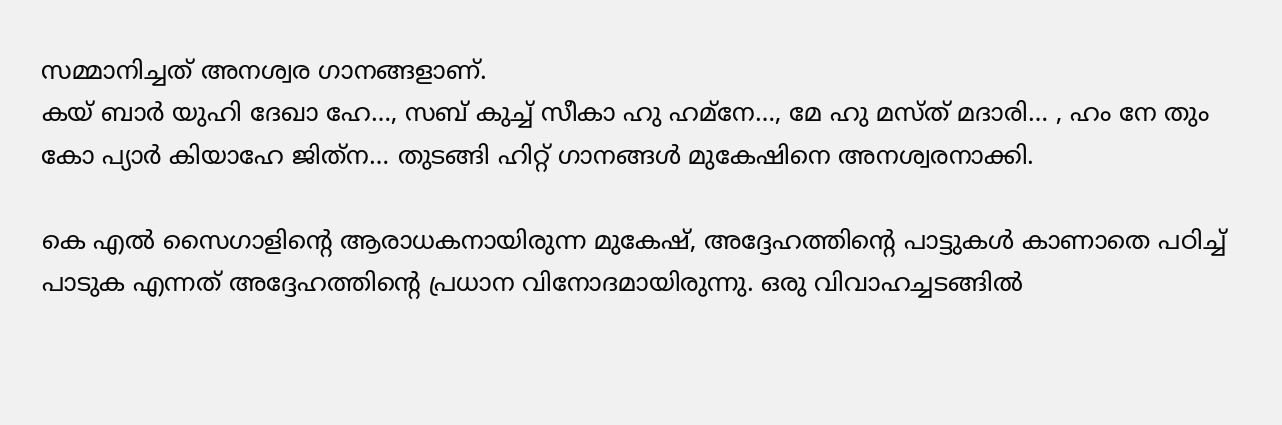സമ്മാനിച്ചത് അനശ്വര ഗാനങ്ങളാണ്.
കയ് ബാർ യുഹി ദേഖാ ഹേ…, സബ് കുച്ച് സീകാ ഹു ഹമ്‌നേ…, മേ ഹു മസ്ത് മദാരി… , ഹം നേ തും കോ പ്യാർ കിയാഹേ ജിത്‌ന… തുടങ്ങി ഹിറ്റ് ഗാനങ്ങൾ മുകേഷിനെ അനശ്വരനാക്കി.

കെ എൽ സൈഗാളിന്റെ ആരാധകനായിരുന്ന മുകേഷ്, അദ്ദേഹത്തിന്റെ പാട്ടുകൾ കാണാതെ പഠിച്ച് പാടുക എന്നത് അദ്ദേഹത്തിന്റെ പ്രധാന വിനോദമായിരുന്നു. ഒരു വിവാഹച്ചടങ്ങിൽ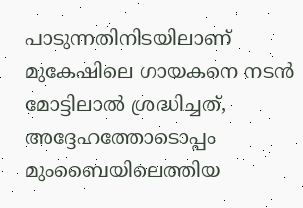പാടുന്നതിനിടയിലാണ് മുകേഷിലെ ഗായകനെ നടൻ മോട്ടിലാൽ ശ്രദ്ധിച്ചത്, അദ്ദേഹത്തോടൊപ്പം മുംബൈയിലെത്തിയ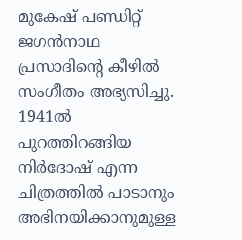മുകേഷ് പണ്ഡിറ്റ് ജഗൻനാഥ പ്രസാദിന്റെ കീഴിൽ സംഗീതം അഭ്യസിച്ചു. 1941ൽ പുറത്തിറങ്ങിയ നിർദോഷ് എന്ന ചിത്രത്തിൽ പാടാനും അഭിനയിക്കാനുമുള്ള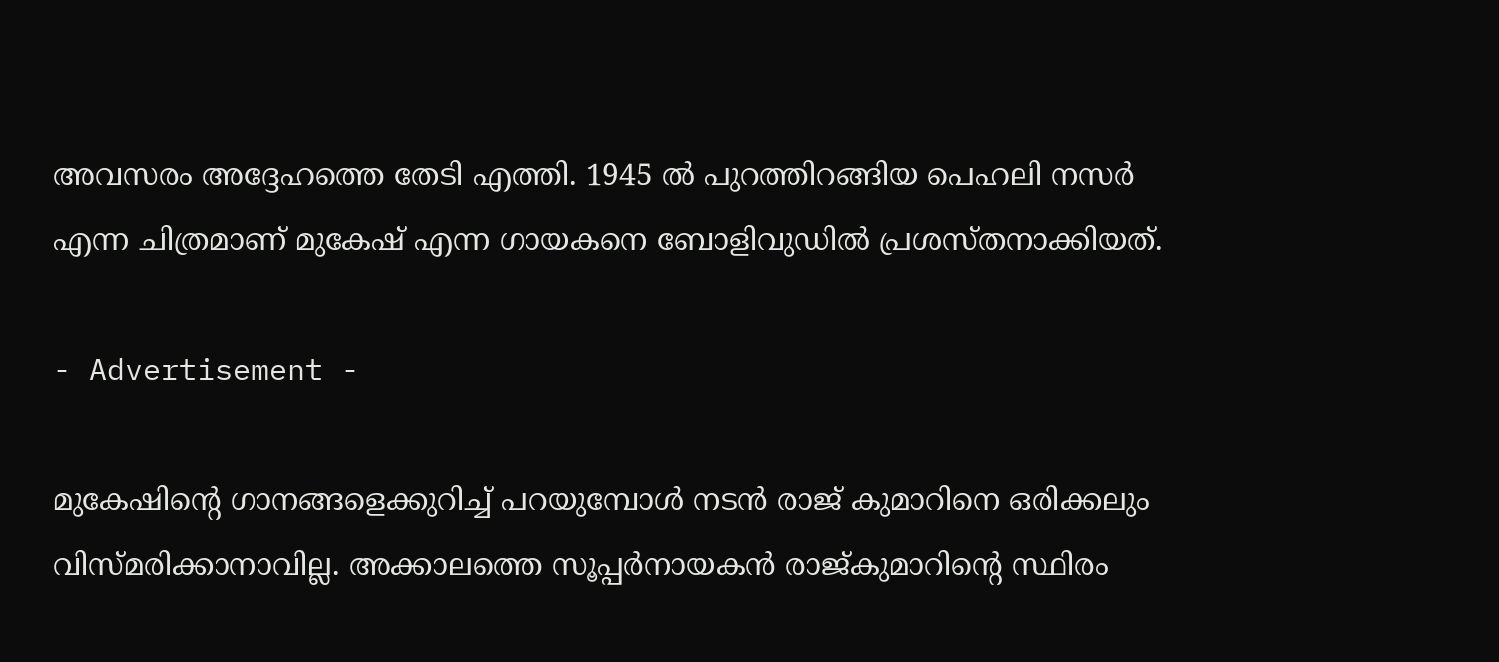അവസരം അദ്ദേഹത്തെ തേടി എത്തി. 1945 ൽ പുറത്തിറങ്ങിയ പെഹലി നസർ എന്ന ചിത്രമാണ് മുകേഷ് എന്ന ഗായകനെ ബോളിവുഡിൽ പ്രശസ്തനാക്കിയത്.

- Advertisement -

മുകേഷിന്റെ ഗാനങ്ങളെക്കുറിച്ച് പറയുമ്പോൾ നടൻ രാജ് കുമാറിനെ ഒരിക്കലും വിസ്മരിക്കാനാവില്ല. അക്കാലത്തെ സൂപ്പർനായകൻ രാജ്കുമാറിന്റെ സ്ഥിരം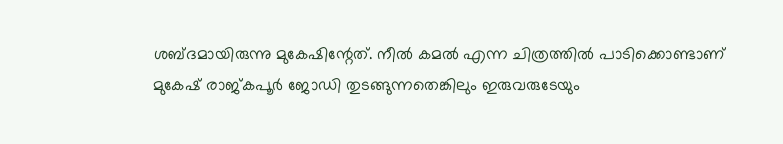ശബ്ദമായിരുന്നു മുകേഷിന്റേത്. നീൽ കമൽ എന്ന ചിത്രത്തിൽ പാടിക്കൊണ്ടാണ് മുകേഷ് രാജ്കപൂർ ജോഡി തുടങ്ങുന്നതെങ്കിലും ഇരുവരുടേയും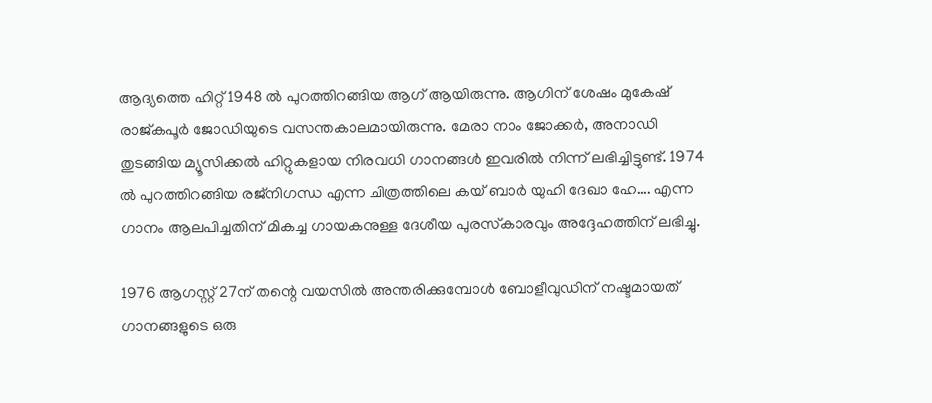ആദ്യത്തെ ഹിറ്റ് 1948 ൽ പുറത്തിറങ്ങിയ ആഗ് ആയിരുന്നു. ആഗിന് ശേഷം മുകേഷ് രാജ്കപൂർ ജോഡിയുടെ വസന്തകാലമായിരുന്നു. മേരാ നാം ജോക്കർ, അനാഡി തുടങ്ങിയ മ്യൂസിക്കൽ ഹിറ്റുകളായ നിരവധി ഗാനങ്ങൾ ഇവരിൽ നിന്ന് ലഭിച്ചിട്ടുണ്ട്. 1974 ൽ പുറത്തിറങ്ങിയ രജ്‌നിഗന്ധ എന്ന ചിത്രത്തിലെ കയ് ബാർ യുഹി ദേഖാ ഹേ…. എന്ന ഗാനം ആലപിച്ചതിന് മികച്ച ഗായകനുള്ള ദേശീയ പുരസ്‌കാരവും അദ്ദേഹത്തിന് ലഭിച്ചു.

1976 ആഗസ്റ്റ് 27ന് തന്റെ വയസിൽ അന്തരിക്കുമ്പോൾ ബോളീവുഡിന് നഷ്ടമായത് ഗാനങ്ങളുടെ ഒരു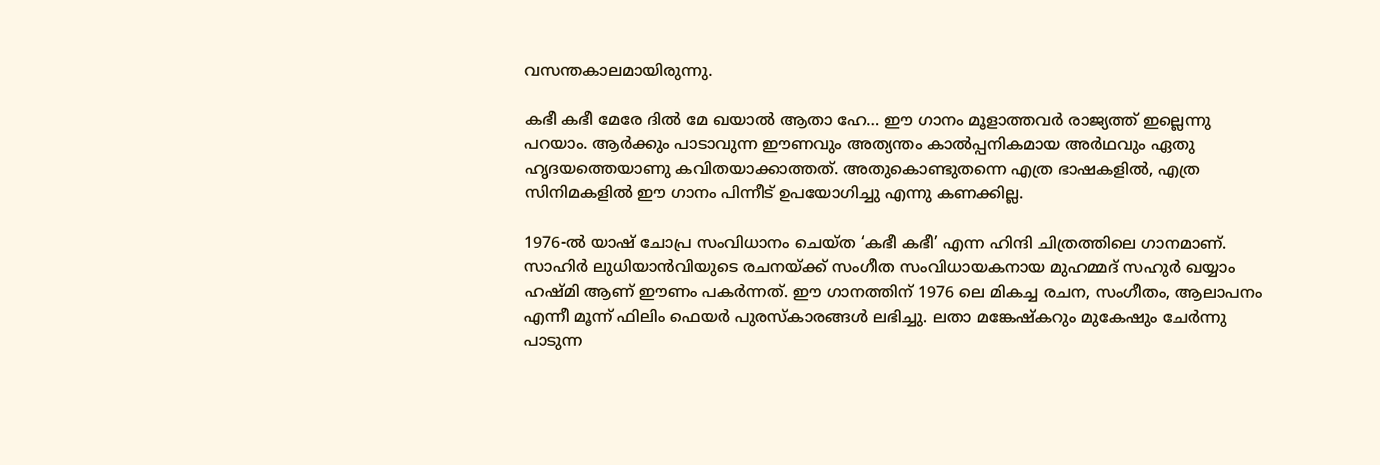വസന്തകാലമായിരുന്നു.

കഭീ കഭീ മേരേ ദിൽ മേ ഖയാൽ ആതാ ഹേ… ഈ ഗാനം മൂളാത്തവർ രാജ്യത്ത് ഇല്ലെന്നു പറയാം. ആർക്കും പാടാവുന്ന ഈണവും അത്യന്തം കാൽപ്പനികമായ അർഥവും ഏതു ഹൃദയത്തെയാണു കവിതയാക്കാത്തത്. അതുകൊണ്ടുതന്നെ എത്ര ഭാഷകളിൽ, എത്ര സിനിമകളിൽ ഈ ഗാനം പിന്നീട് ഉപയോഗിച്ചു എന്നു കണക്കില്ല.

1976-ൽ യാഷ് ചോപ്ര സംവിധാനം ചെയ്ത ‘കഭീ കഭീ’ എന്ന ഹിന്ദി ചിത്രത്തിലെ ഗാനമാണ്. സാഹിർ ലുധിയാൻവിയുടെ രചനയ്ക്ക് സംഗീത സംവിധായകനായ മുഹമ്മദ് സഹുർ ഖയ്യാം ഹഷ്മി ആണ് ഈണം പകർന്നത്. ഈ ഗാനത്തിന് 1976 ലെ മികച്ച രചന, സംഗീതം, ആലാപനം എന്നീ മൂന്ന് ഫിലിം ഫെയർ പുരസ്കാരങ്ങൾ ലഭിച്ചു. ലതാ മങ്കേഷ്കറും മുകേഷും ചേർന്നു പാടുന്ന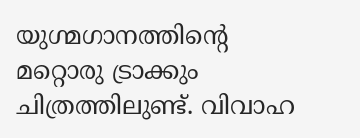യുഗ്മഗാനത്തിന്റെ മറ്റൊരു ട്രാക്കും ചിത്രത്തിലുണ്ട്. വിവാഹ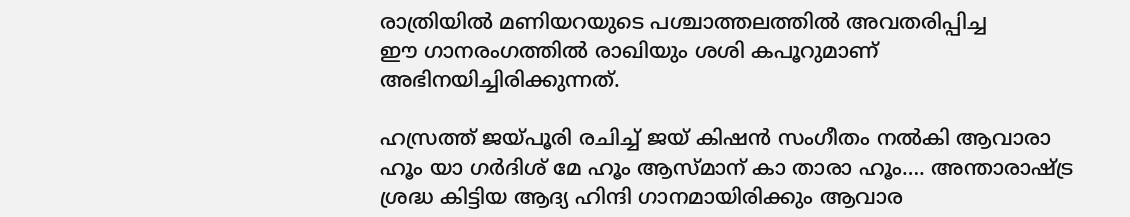രാത്രിയിൽ മണിയറയുടെ പശ്ചാത്തലത്തിൽ അവതരിപ്പിച്ച
ഈ ഗാനരംഗത്തിൽ രാഖിയും ശശി കപൂറുമാണ് അഭിനയിച്ചിരിക്കുന്നത്.

ഹസ്രത്ത് ജയ്പൂരി രചിച്ച് ജയ് കിഷൻ സംഗീതം നൽകി ആവാരാ ഹൂം യാ ഗർദിശ് മേ ഹൂം ആസ്‌മാന്‌ കാ താരാ ഹൂം…. അന്താരാഷ്‌ട്ര ശ്രദ്ധ കിട്ടിയ ആദ്യ ഹിന്ദി ഗാനമായിരിക്കും ആവാര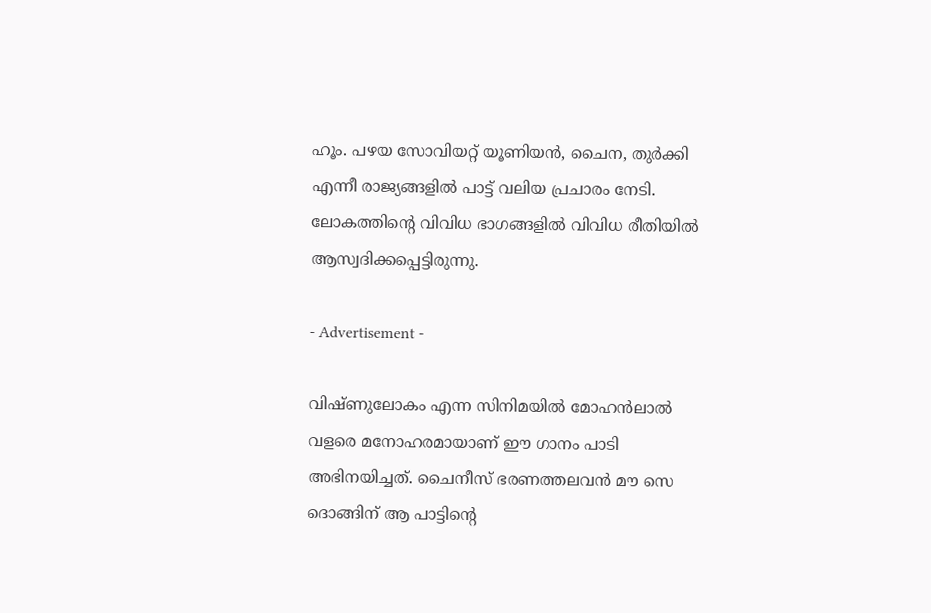ഹൂം. പഴയ സോവിയറ്റ് യൂണിയന്‍, ചൈന, തുര്‍ക്കി എന്നീ രാജ്യങ്ങളില്‍ പാട്ട് വലിയ പ്രചാരം നേടി. ലോകത്തിന്റെ വിവിധ ഭാഗങ്ങളില്‍ വിവിധ രീതിയില്‍ ആസ്വദിക്കപ്പെട്ടിരുന്നു.

- Advertisement -

വിഷ്ണുലോകം എന്ന സിനിമയിൽ മോഹൻലാൽ വളരെ മനോഹരമായാണ് ഈ ഗാനം പാടി അഭിനയിച്ചത്. ചൈനീസ് ഭരണത്തലവന്‍ മൗ സെ ദൊങ്ങിന് ആ പാട്ടിന്റെ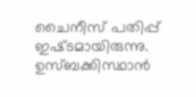ചൈനീസ്‌ പതിപ്പ് ഇഷ്‌ടമായിരുന്നു. ഉസ്‌ബക്കിസ്ഥാന്‍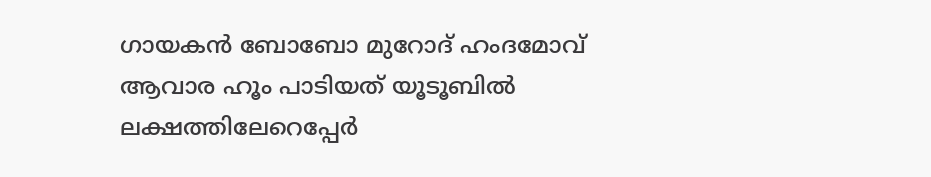ഗായകന്‍ ബോബോ മുറോദ് ഹംദമോവ് ആവാര ഹൂം പാടിയത് യൂടൂബില്‍ ലക്ഷത്തിലേറെപ്പേർ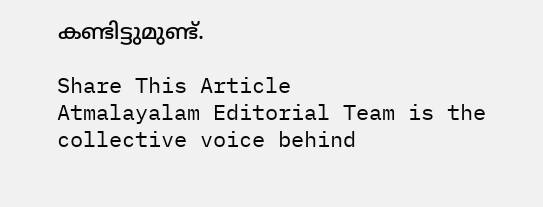കണ്ടിട്ടുമുണ്ട്.

Share This Article
Atmalayalam Editorial Team is the collective voice behind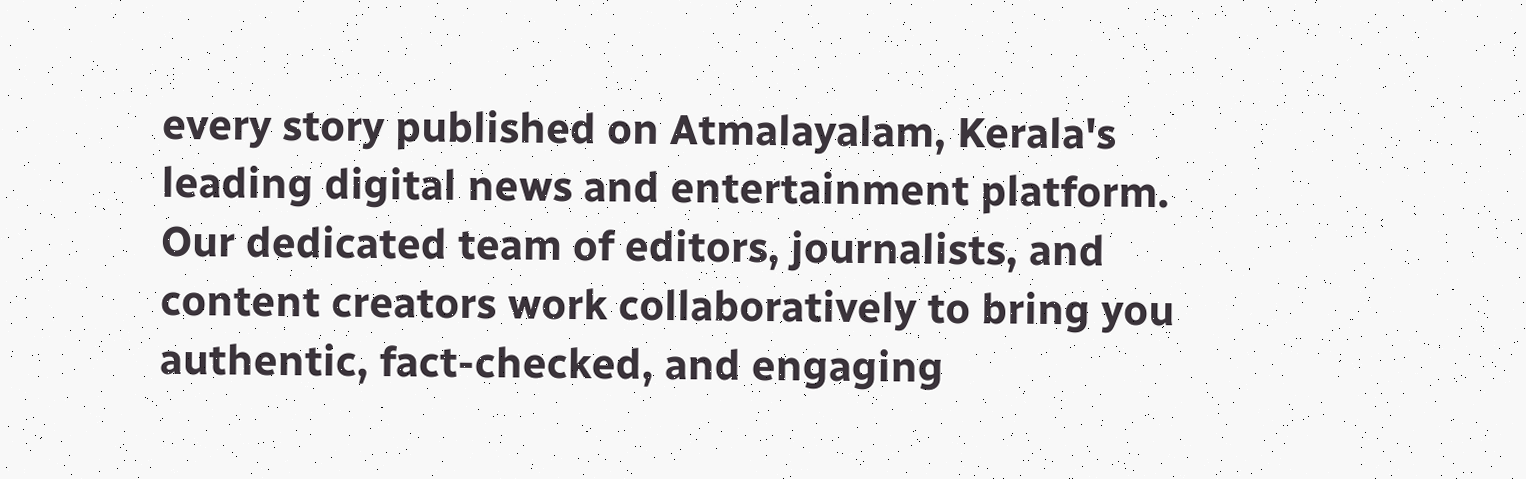every story published on Atmalayalam, Kerala's leading digital news and entertainment platform. Our dedicated team of editors, journalists, and content creators work collaboratively to bring you authentic, fact-checked, and engaging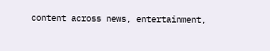content across news, entertainment,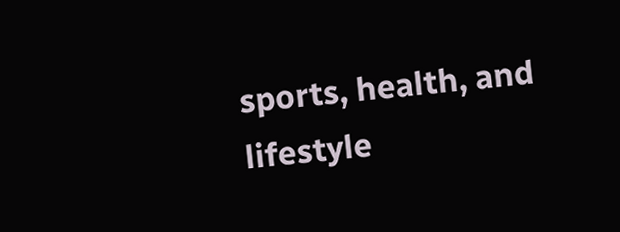sports, health, and lifestyle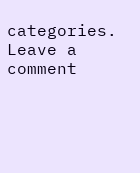categories.
Leave a comment